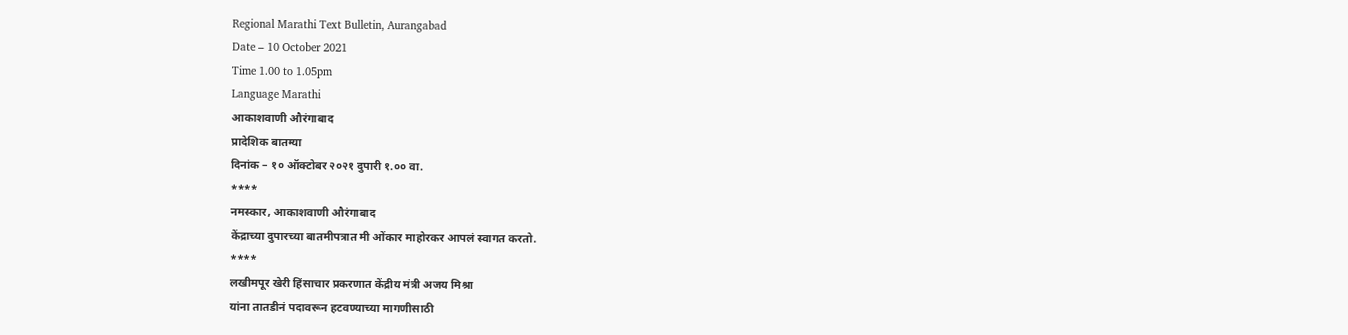Regional Marathi Text Bulletin, Aurangabad
Date – 10 October 2021
Time 1.00 to 1.05pm
Language Marathi
आकाशवाणी औरंगाबाद
प्रादेशिक बातम्या
दिनांक – १० ऑक्टोबर २०२१ दुपारी १.०० वा.
****
नमस्कार, आकाशवाणी औरंगाबाद
केंद्राच्या दुपारच्या बातमीपत्रात मी ओंकार माहोरकर आपलं स्वागत करतो.
****
लखीमपूर खेरी हिंसाचार प्रकरणात केंद्रीय मंत्री अजय मिश्रा
यांना तातडीनं पदावरून हटवण्याच्या मागणीसाठी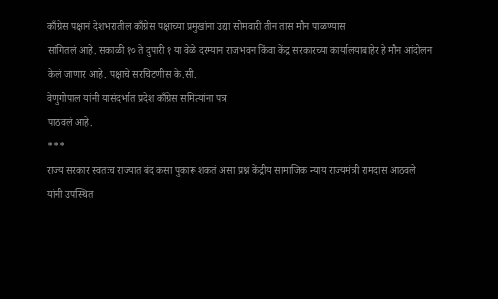काँग्रेस पक्षानं देशभरातील काँग्रेस पक्षाच्या प्रमुखांना उद्या सोमवारी तीन तास मौन पाळण्यास
सांगितलं आहे. सकाळी १० ते दुपारी १ या वेळे दरम्यान राजभवन किंवा केंद्र सरकारच्या कार्यालयाबाहेर हे मौन आंदोलन
केलं जाणार आहे. पक्षाचे सरचिटणीस के.सी.
वेणुगोपाल यांनी यासंदर्भात प्रदेश काँग्रेस समित्यांना पत्र
पाठवलं आहे.
***
राज्य सरकार स्वतःच राज्यात बंद कसा पुकारू शकतं असा प्रश्न केंद्रीय सामाजिक न्याय राज्यमंत्री रामदास आठवले
यांनी उपस्थित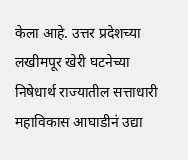केला आहे. उत्तर प्रदेशच्या लखीमपूर खेरी घटनेच्या
निषेधार्थ राज्यातील सत्ताधारी महाविकास आघाडीनं उद्या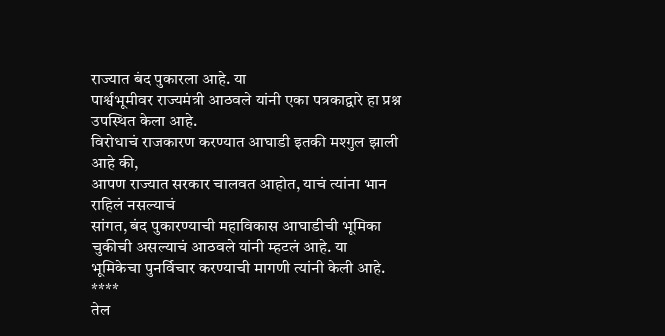राज्यात बंद पुकारला आहे. या
पार्श्वभूमीवर राज्यमंत्री आठवले यांनी एका पत्रकाद्वारे हा प्रश्न उपस्थित केला आहे.
विरोधाचं राजकारण करण्यात आघाडी इतकी मश्गुल झाली आहे की,
आपण राज्यात सरकार चालवत आहोत, याचं त्यांना भान राहिलं नसल्याचं
सांगत, बंद पुकारण्याची महाविकास आघाडीची भूमिका चुकीची असल्याचं आठवले यांनी म्हटलं आहे. या
भूमिकेचा पुनर्विचार करण्याची मागणी त्यांनी केली आहे.
****
तेल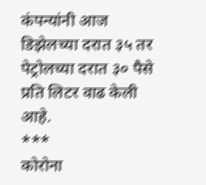कंपन्यांनी आज डिझेलच्या दरात ३५ तर पेट्रोलच्या दरात ३० पैसे
प्रति लिटर वाढ केली आहे.
***
कोरोना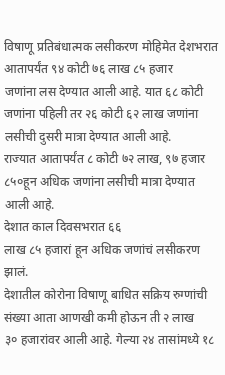विषाणू प्रतिबंधात्मक लसीकरण मोहिमेत देशभरात
आतापर्यंत ९४ कोटी ७६ लाख ८५ हजार
जणांना लस देण्यात आली आहे. यात ६८ कोटी
जणांना पहिली तर २६ कोटी ६२ लाख जणांना लसीची दुसरी मात्रा देण्यात आली आहे.
राज्यात आतापर्यंत ८ कोटी ७२ लाख, ९७ हजार
८५०हून अधिक जणांना लसीची मात्रा देण्यात आली आहे.
देशात काल दिवसभरात ६६
लाख ८५ हजारां हून अधिक जणांचं लसीकरण झालं.
देशातील कोरोना विषाणू बाधित सक्रिय रुग्णांची संख्या आता आणखी कमी होऊन ती २ लाख
३० हजारांवर आली आहे. गेल्या २४ तासांमध्ये १८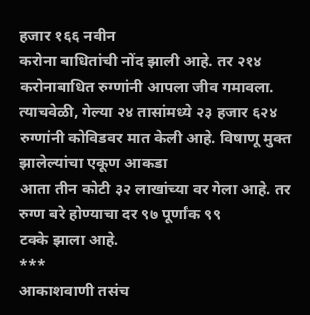हजार १६६ नवीन
करोना बाधितांची नोंद झाली आहे. तर २१४ करोनाबाधित रुग्णांनी आपला जीव गमावला.
त्याचवेळी, गेल्या २४ तासांमध्ये २३ हजार ६२४ रुग्णांनी कोविडवर मात केली आहे. विषाणू मुक्त झालेल्यांचा एकूण आकडा
आता तीन कोटी ३२ लाखांच्या वर गेला आहे. तर रुग्ण बरे होण्याचा दर ९७ पूर्णांक ९९
टक्के झाला आहे.
***
आकाशवाणी तसंच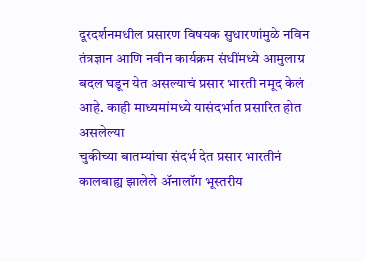दूरदर्शनमधील प्रसारण विषयक सुधारणांमुळे नविन तंत्रज्ञान आणि नवीन कार्यक्रम संधींमध्ये आमुलाग्र बदल घडून येत असल्याचं प्रसार भारती नमूद केलं आहे. काही माध्यमांमध्ये यासंदर्भात प्रसारित होत असलेल्या
चुकीच्या बातम्यांचा संदर्भ देत प्रसार भारतीनं कालबाह्य झालेले ॲनालॉग भूस्तरीय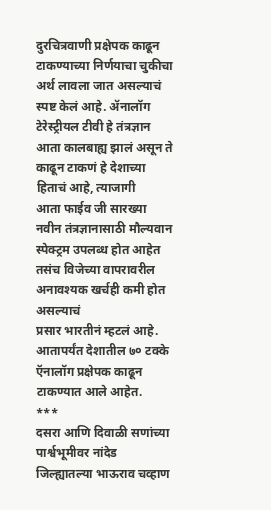दुरचित्रवाणी प्रक्षेपक काढून
टाकण्याच्या निर्णयाचा चुकीचा अर्थ लावला जात असल्याचं स्पष्ट केलं आहे. ॲनालॉग टेरेस्ट्रीयल टीवी हे तंत्रज्ञान आता कालबाह्य झालं असून ते काढून टाकणं हे देशाच्या हिताचं आहे, त्याजागी
आता फाईव जी सारख्या नवीन तंत्रज्ञानासाठी मौल्यवान स्पेक्ट्रम उपलब्ध होत आहेत
तसंच विजेच्या वापरावरील अनावश्यक खर्चही कमी होत असल्याचं
प्रसार भारतीनं म्हटलं आहे. आतापर्यंत देशातील ७० टक्के ऍनालॉग प्रक्षेपक काढून
टाकण्यात आले आहेत.
***
दसरा आणि दिवाळी सणांच्या पार्श्वभूमीवर नांदेड
जिल्ह्यातल्या भाऊराव चव्हाण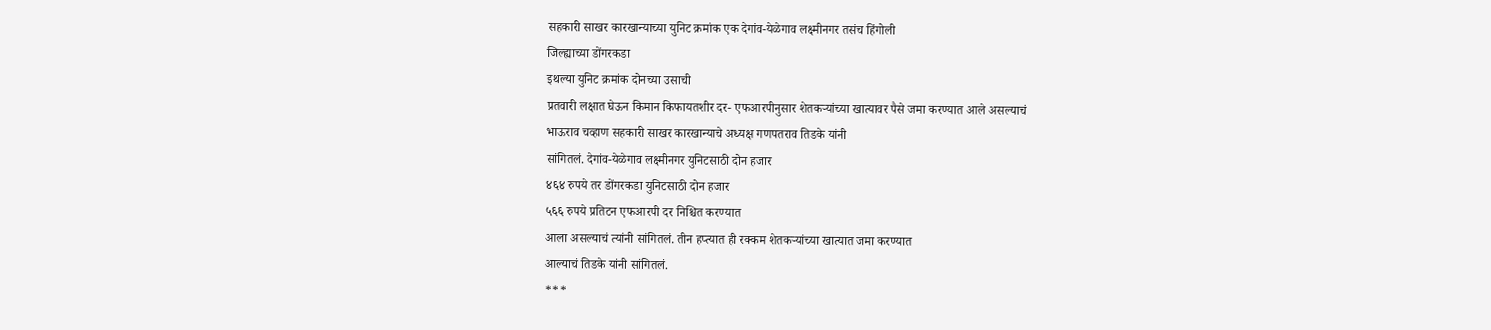सहकारी साखर कारखान्याच्या युनिट क्रमांक एक देगांव-येळेगाव लक्ष्मीनगर तसंच हिंगोली
जिल्ह्याच्या डोंगरकडा
इथल्या युनिट क्रमांक दोनच्या उसाची
प्रतवारी लक्षात घेऊन किमान किफायतशीर दर- एफआरपीनुसार शेतकऱ्यांच्या खात्यावर पैसे जमा करण्यात आले असल्याचं
भाऊराव चव्हाण सहकारी साखर कारखान्याचे अध्यक्ष गणपतराव तिडके यांनी
सांगितलं. देगांव-येळेगाव लक्ष्मीनगर युनिटसाठी दोन हजार
४६४ रुपये तर डोंगरकडा युनिटसाठी दोन हजार
५६६ रुपये प्रतिटन एफआरपी दर निश्चित करण्यात
आला असल्याचं त्यांनी सांगितलं. तीन हप्त्यात ही रक्कम शेतकऱ्यांच्या खात्यात जमा करण्यात
आल्याचं तिडके यांनी सांगितलं.
***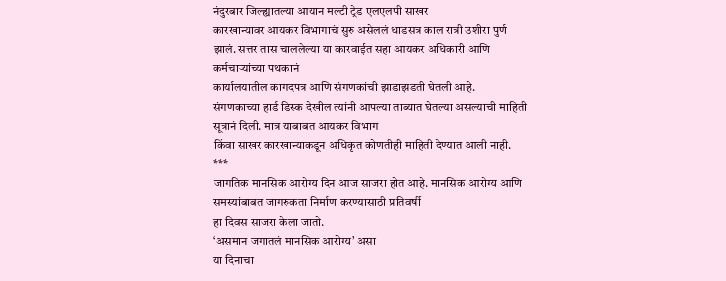नंदुरबार जिल्ह्यातल्या आयान मल्टी ट्रेड एलएलपी साखर
कारखान्यावर आयकर विभागाचं सुरु असेललं धाडसत्र काल रात्री उशीरा पुर्ण झालं. सत्तर तास चाललेल्या या कारवाईत सहा आयकर अधिकारी आणि
कर्मचाऱ्यांच्या पथकानं
कार्यालयातील कागदपत्र आणि संगणकांची झाडाझडती घेतली आहे.
संगणकाच्या हार्ड डिस्क देखील त्यांनी आपल्या ताब्यात घेतल्या असल्याची माहिती सूत्रानं दिली. मात्र याबाबत आयकर विभाग
किंवा साखर कारखान्याकडून अधिकृत कोणतीही माहिती देण्यात आली नाही.
***
जागतिक मानसिक आरोग्य दिन आज साजरा होत आहे. मानसिक आरोग्य आणि समस्यांबाबत जागरुकता निर्माण करण्यासाठी प्रतिवर्षी
हा दिवस साजरा केला जातो.
‘असमान जगातलं मानसिक आरोग्य’ असा
या दिनाचा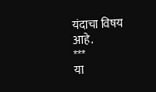यंदाचा विषय आहे.
***
या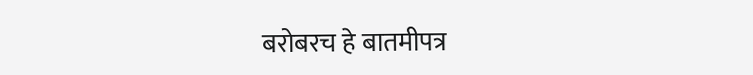बरोबरच हे बातमीपत्र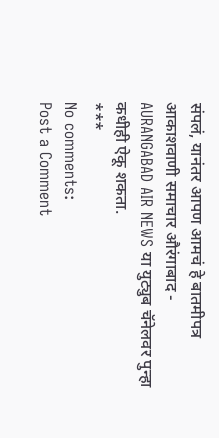संपलं, यानंतर आपण आमचं हे बातमीपत्र आकाशवाणी समाचार औरंगाबाद -
AURANGABAD AIR NEWS या युट्युब चॅनेलवर पुन्हा कधीही ऐकू शकता.
***
No comments:
Post a Comment